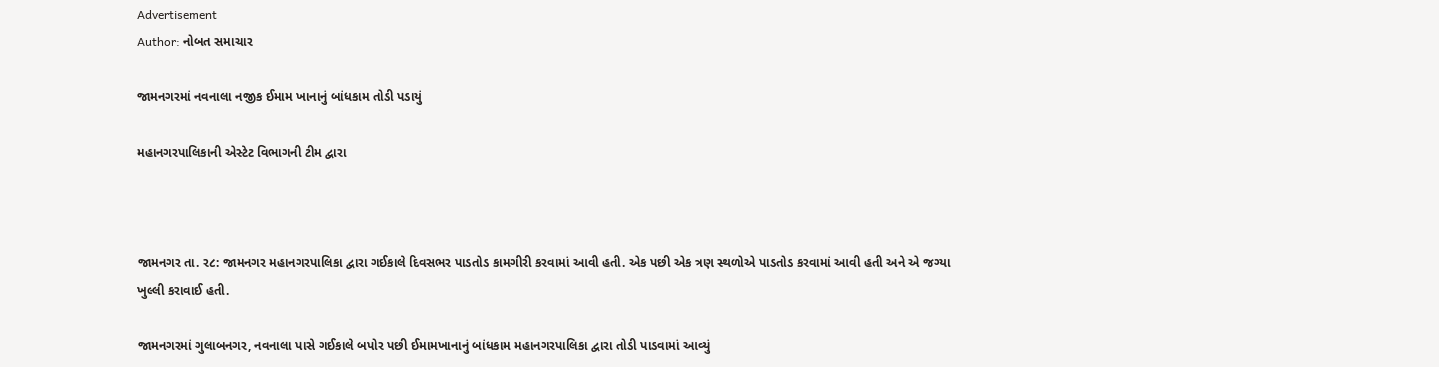Advertisement
Author: નોબત સમાચાર

જામનગરમાં નવનાલા નજીક ઈમામ ખાનાનું બાંધકામ તોડી પડાયું

મહાનગરપાલિકાની એસ્ટેટ વિભાગની ટીમ દ્વારા



જામનગર તા. ર૮: જામનગર મહાનગરપાલિકા દ્વારા ગઈકાલે દિવસભર પાડતોડ કામગીરી કરવામાં આવી હતી. એક પછી એક ત્રણ સ્થળોએ પાડતોડ કરવામાં આવી હતી અને એ જગ્યા ખુલ્લી કરાવાઈ હતી.

જામનગરમાં ગુલાબનગર, નવનાલા પાસે ગઈકાલે બપોર પછી ઈમામખાનાનું બાંધકામ મહાનગરપાલિકા દ્વારા તોડી પાડવામાં આવ્યું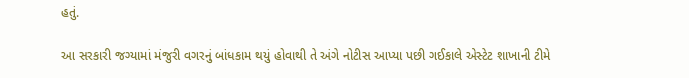હતું.

આ સરકારી જગ્યામાં મંજુરી વગરનું બાંધકામ થયું હોવાથી તે અંગે નોટીસ આપ્યા પછી ગઈકાલે એસ્ટેટ શાખાની ટીમે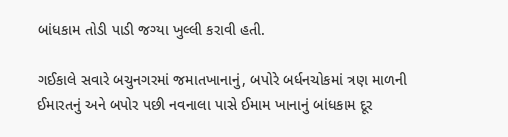બાંધકામ તોડી પાડી જગ્યા ખુલ્લી કરાવી હતી.

ગઈકાલે સવારે બચુનગરમાં જમાતખાનાનું, બપોરે બર્ધનચોકમાં ત્રણ માળની ઈમારતનું અને બપોર પછી નવનાલા પાસે ઈમામ ખાનાનું બાંધકામ દૂર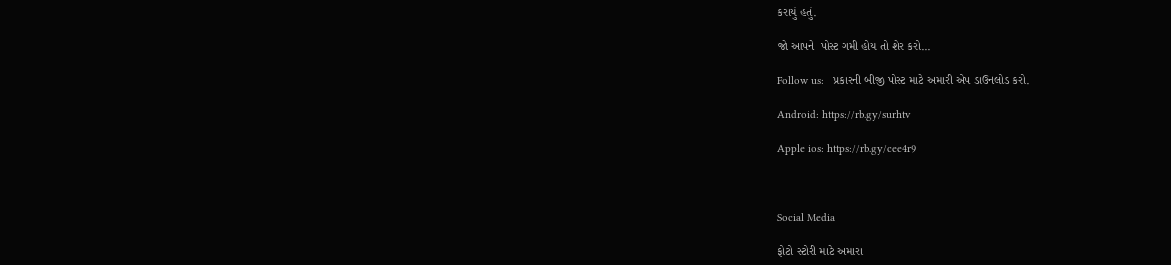કરાયું હતું.

જો આપને  પોસ્ટ ગમી હોય તો શેર કરો...

Follow us:   પ્રકારની બીજી પોસ્ટ માટે અમારી એપ ડાઉનલોડ કરો.

Android: https://rb.gy/surhtv

Apple ios: https://rb.gy/cee4r9



Social Media

ફોટો સ્ટોરી માટે અમારા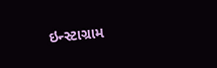ઇન્સ્ટાગ્રામ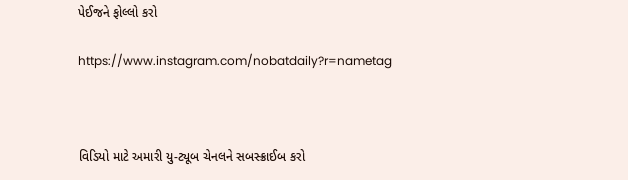પેઈજને ફોલ્લો કરો

https://www.instagram.com/nobatdaily?r=nametag



વિડિયો માટે અમારી યુ-ટ્યૂબ ચેનલને સબસ્ક્રાઈબ કરો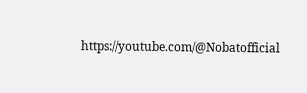https://youtube.com/@Nobatofficial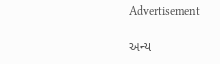Advertisement

અન્ય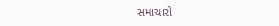સમાચારો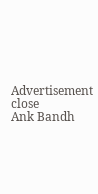Advertisement
close
Ank Bandh